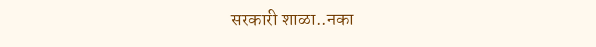सरकारी शाळा..नका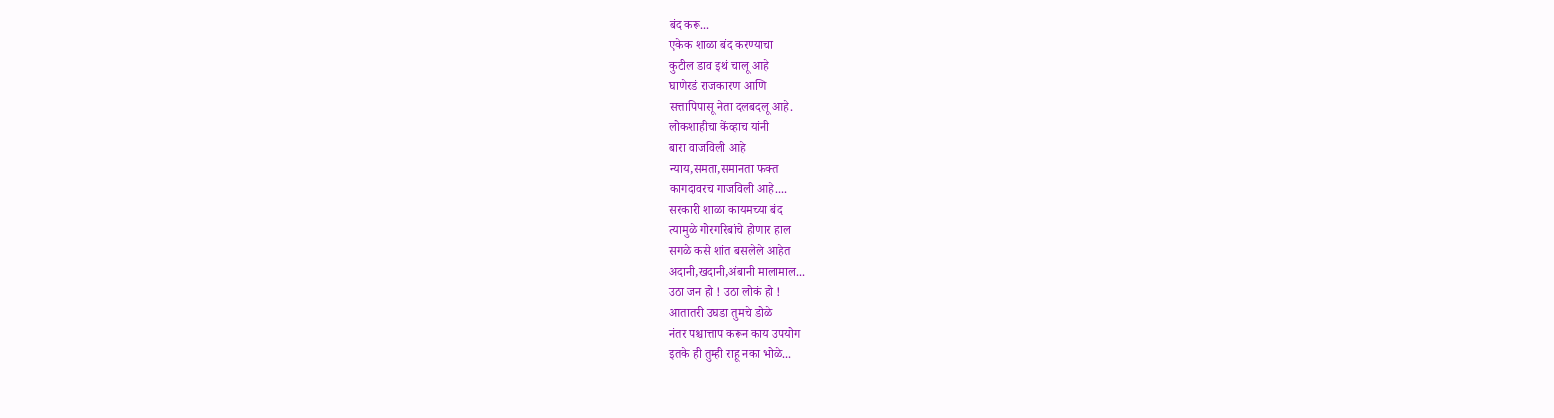बंद करू...
एकेक शाळा बंद करण्याचा
कुटील डाव इथं चालू आहे
घाणेरडं राजकारण आणि
सत्तापिपासू नेता दलबदलू आहे.
लोकशाहीचा केंव्हाच यांनी
बारा वाजविली आहे
न्याय,समता,समानता फक्त
कागदावरच गाजविली आहे....
सरकारी शाळा कायमच्या बंद
त्यामुळे गोरगरिबांचे होणार हाल
सगळे कसे शांत बसलेले आहेत
अदानी,खदानी,अंबानी मालामाल...
उठा जन हो ! उठा लोकं हो !
आतातरी उघडा तुमचे डोळे
नंतर पश्चात्ताप करून काय उपयोग
इतके ही तुम्ही राहू नका भोळे...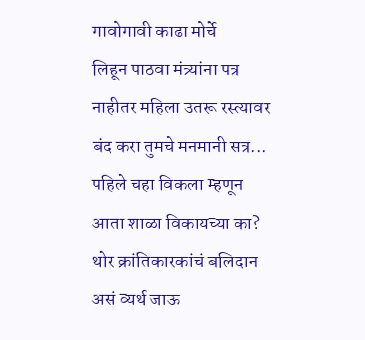गावोगावी काढा मोर्चे
लिहून पाठवा मंत्र्यांना पत्र
नाहीतर महिला उतरू रस्त्यावर
बंद करा तुमचे मनमानी सत्र...
पहिले चहा विकला म्हणून
आता शाळा विकायच्या का?
थोर क्रांतिकारकांचं बलिदान
असं व्यर्थ जाऊ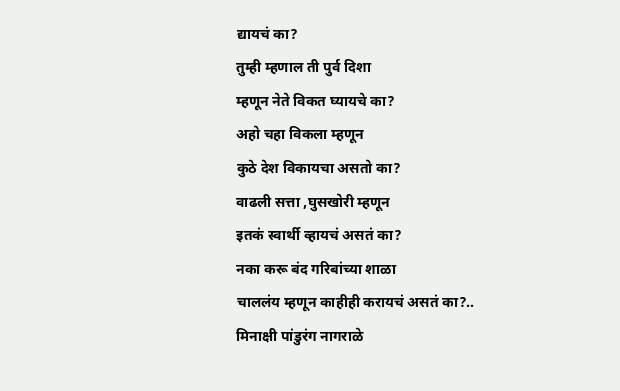द्यायचं का?
तुम्ही म्हणाल ती पुर्व दिशा
म्हणून नेते विकत घ्यायचे का?
अहो चहा विकला म्हणून
कुठे देश विकायचा असतो का?
वाढली सत्ता ,घुसखोरी म्हणून
इतकं स्वार्थी व्हायचं असतं का?
नका करू बंद गरिबांच्या शाळा
चाललंय म्हणून काहीही करायचं असतं का?..
मिनाक्षी पांडुरंग नागराळे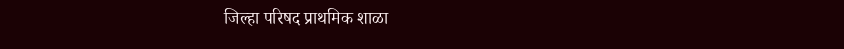जिल्हा परिषद प्राथमिक शाळा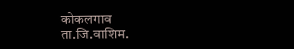कोकलगाव
ता.जि.वाशिम.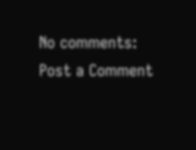No comments:
Post a Comment